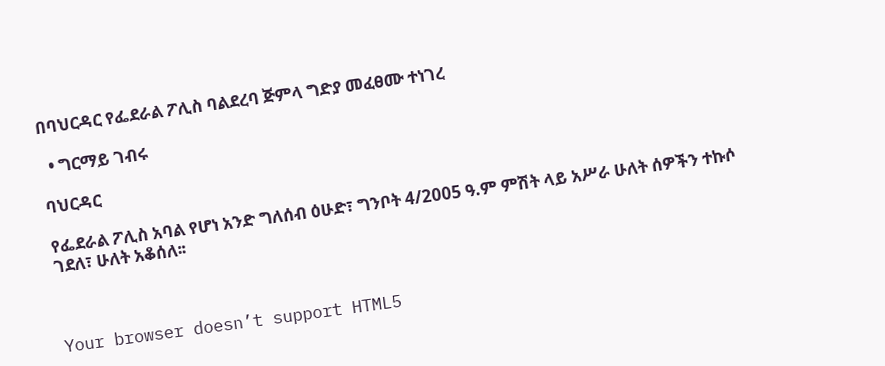በባህርዳር የፌደራል ፖሊስ ባልደረባ ጅምላ ግድያ መፈፀሙ ተነገረ

  • ግርማይ ገብሩ

ባህርዳር

የፌደራል ፖሊስ አባል የሆነ አንድ ግለሰብ ዕሁድ፣ ግንቦት 4/2005 ዓ.ም ምሽት ላይ አሥራ ሁለት ሰዎችን ተኩሶ ገደለ፣ ሁለት አቆሰለ፡፡



Your browser doesn’t support HTML5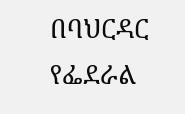በባህርዳር የፌደራል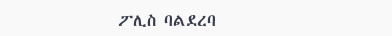ፖሊስ ባልደረባ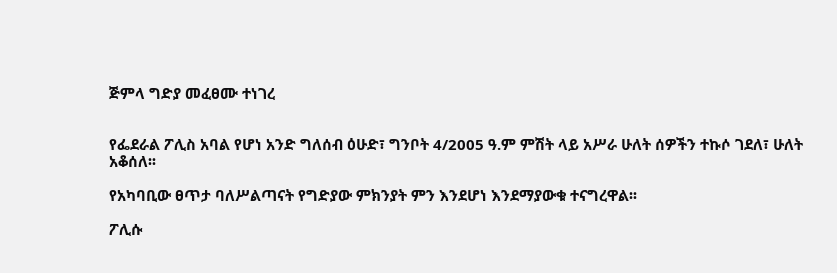ጅምላ ግድያ መፈፀሙ ተነገረ


የፌደራል ፖሊስ አባል የሆነ አንድ ግለሰብ ዕሁድ፣ ግንቦት 4/2005 ዓ.ም ምሽት ላይ አሥራ ሁለት ሰዎችን ተኩሶ ገደለ፣ ሁለት አቆሰለ፡፡

የአካባቢው ፀጥታ ባለሥልጣናት የግድያው ምክንያት ምን እንደሆነ እንደማያውቁ ተናግረዋል፡፡

ፖሊሱ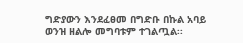ግድያውን እንደፈፀመ በግድቡ በኩል አባይ ወንዝ ዘልሎ መግባቱም ተገልጧል፡፡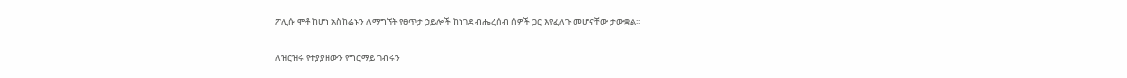ፖሊሱ ሞቶ ከሆነ አስከሬኑን ለማግኘት የፀጥታ ኃይሎች ከነገደ ብሔረሰብ ሰዎች ጋር እየፈለጉ መሆናቸው ታውቋል፡፡

ለዝርዝሩ የተያያዘውን የግርማይ ገብሩን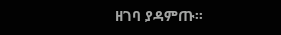ዘገባ ያዳምጡ፡፡